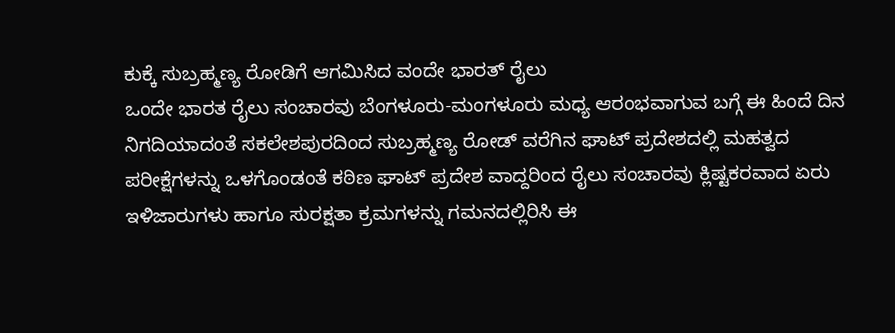ಕುಕ್ಕೆ ಸುಬ್ರಹ್ಮಣ್ಯ ರೋಡಿಗೆ ಆಗಮಿಸಿದ ವಂದೇ ಭಾರತ್ ರೈಲು
ಒಂದೇ ಭಾರತ ರೈಲು ಸಂಚಾರವು ಬೆಂಗಳೂರು-ಮಂಗಳೂರು ಮಧ್ಯ ಆರಂಭವಾಗುವ ಬಗ್ಗೆ ಈ ಹಿಂದೆ ದಿನ ನಿಗದಿಯಾದಂತೆ ಸಕಲೇಶಪುರದಿಂದ ಸುಬ್ರಹ್ಮಣ್ಯ ರೋಡ್ ವರೆಗಿನ ಘಾಟ್ ಪ್ರದೇಶದಲ್ಲಿ ಮಹತ್ವದ ಪರೀಕ್ಷೆಗಳನ್ನು ಒಳಗೊಂಡಂತೆ ಕಠಿಣ ಘಾಟ್ ಪ್ರದೇಶ ವಾದ್ದರಿಂದ ರೈಲು ಸಂಚಾರವು ಕ್ಲಿಷ್ಟಕರವಾದ ಏರು ಇಳಿಜಾರುಗಳು ಹಾಗೂ ಸುರಕ್ಷತಾ ಕ್ರಮಗಳನ್ನು ಗಮನದಲ್ಲಿರಿಸಿ ಈ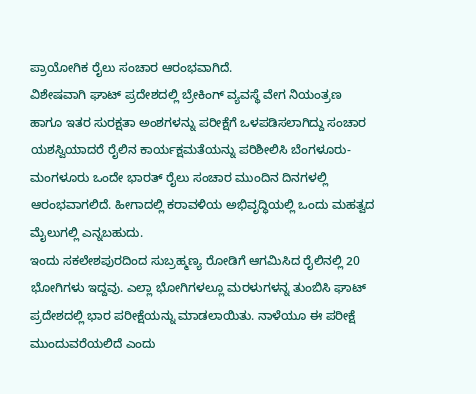ಪ್ರಾಯೋಗಿಕ ರೈಲು ಸಂಚಾರ ಆರಂಭವಾಗಿದೆ.
ವಿಶೇಷವಾಗಿ ಘಾಟ್ ಪ್ರದೇಶದಲ್ಲಿ ಬ್ರೇಕಿಂಗ್ ವ್ಯವಸ್ಥೆ ವೇಗ ನಿಯಂತ್ರಣ ಹಾಗೂ ಇತರ ಸುರಕ್ಷತಾ ಅಂಶಗಳನ್ನು ಪರೀಕ್ಷೆಗೆ ಒಳಪಡಿಸಲಾಗಿದ್ದು ಸಂಚಾರ ಯಶಸ್ವಿಯಾದರೆ ರೈಲಿನ ಕಾರ್ಯಕ್ಷಮತೆಯನ್ನು ಪರಿಶೀಲಿಸಿ ಬೆಂಗಳೂರು-ಮಂಗಳೂರು ಒಂದೇ ಭಾರತ್ ರೈಲು ಸಂಚಾರ ಮುಂದಿನ ದಿನಗಳಲ್ಲಿ ಆರಂಭವಾಗಲಿದೆ. ಹೀಗಾದಲ್ಲಿ ಕರಾವಳಿಯ ಅಭಿವೃದ್ಧಿಯಲ್ಲಿ ಒಂದು ಮಹತ್ವದ ಮೈಲುಗಲ್ಲಿ ಎನ್ನಬಹುದು.
ಇಂದು ಸಕಲೇಶಪುರದಿಂದ ಸುಬ್ರಹ್ಮಣ್ಯ ರೋಡಿಗೆ ಆಗಮಿಸಿದ ರೈಲಿನಲ್ಲಿ 20 ಭೋಗಿಗಳು ಇದ್ದವು. ಎಲ್ಲಾ ಭೋಗಿಗಳಲ್ಲೂ ಮರಳುಗಳನ್ನ ತುಂಬಿಸಿ ಘಾಟ್ ಪ್ರದೇಶದಲ್ಲಿ ಭಾರ ಪರೀಕ್ಷೆಯನ್ನು ಮಾಡಲಾಯಿತು. ನಾಳೆಯೂ ಈ ಪರೀಕ್ಷೆ ಮುಂದುವರೆಯಲಿದೆ ಎಂದು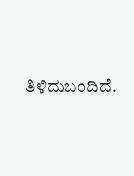ತಿಳಿದುಬಂದಿದೆ.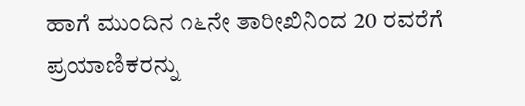ಹಾಗೆ ಮುಂದಿನ ೧೬ನೇ ತಾರೀಖಿನಿಂದ 20 ರವರೆಗೆ ಪ್ರಯಾಣಿಕರನ್ನು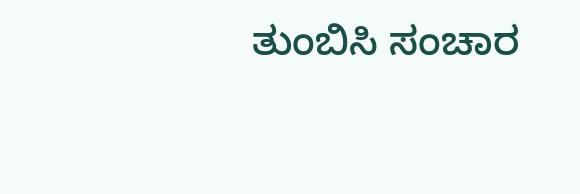ತುಂಬಿಸಿ ಸಂಚಾರ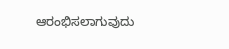ಆರಂಭಿಸಲಾಗುವುದು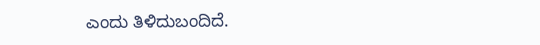ಎಂದು ತಿಳಿದುಬಂದಿದೆ.